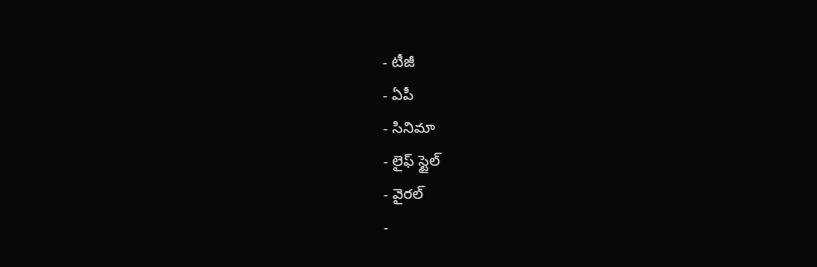- టీజీ
- ఏపీ
- సినిమా
- లైఫ్ స్టైల్
- వైరల్
-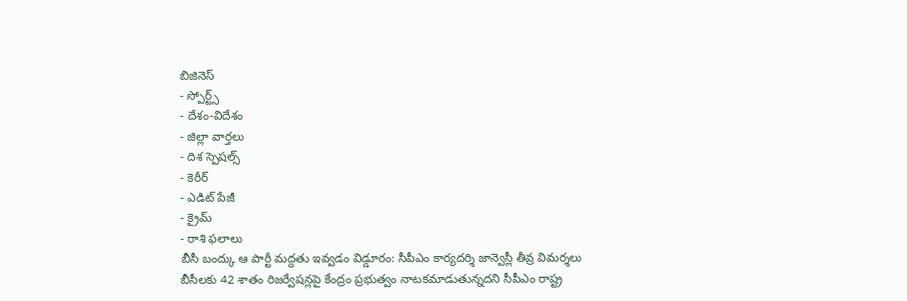బిజినెస్
- స్పోర్ట్స్
- దేశం-విదేశం
- జిల్లా వార్తలు
- దిశ స్పెషల్స్
- కెరీర్
- ఎడిట్ పేజీ
- క్రైమ్
- రాశి ఫలాలు
బీసీ బంద్కు ఆ పార్టీ మద్దతు ఇవ్వడం విడ్డూరం: సీపీఎం కార్యదర్శి జాన్వెస్లీ తీవ్ర విమర్శలు
బీసీలకు 42 శాతం రిజర్వేషన్లపై కేంద్రం ప్రభుత్వం నాటకమాడుతున్నదని సీపీఎం రాష్ట్ర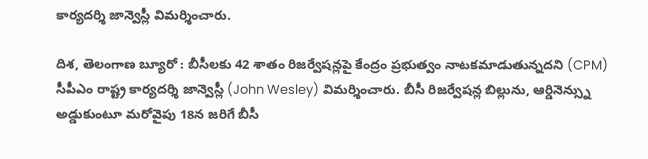కార్యదర్శి జాన్వెస్లీ విమర్శించారు.

దిశ, తెలంగాణ బ్యూరో : బీసీలకు 42 శాతం రిజర్వేషన్లపై కేంద్రం ప్రభుత్వం నాటకమాడుతున్నదని (CPM) సీపీఎం రాష్ట్ర కార్యదర్శి జాన్వెస్లీ (John Wesley) విమర్శించారు. బీసీ రిజర్వేషన్ల బిల్లును, ఆర్డినెన్స్ను అడ్డుకుంటూ మరోవైపు 18న జరిగే బీసీ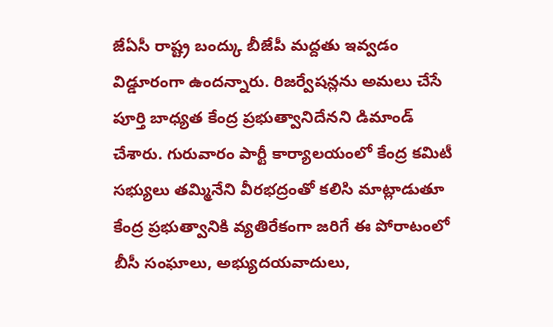జేఏసీ రాష్ట్ర బంద్కు బీజేపీ మద్దతు ఇవ్వడం విడ్డూరంగా ఉందన్నారు. రిజర్వేషన్లను అమలు చేసే పూర్తి బాధ్యత కేంద్ర ప్రభుత్వానిదేనని డిమాండ్ చేశారు. గురువారం పార్టీ కార్యాలయంలో కేంద్ర కమిటీ సభ్యులు తమ్మినేని వీరభద్రంతో కలిసి మాట్లాడుతూ కేంద్ర ప్రభుత్వానికి వ్యతిరేకంగా జరిగే ఈ పోరాటంలో బీసీ సంఘాలు, అభ్యుదయవాదులు,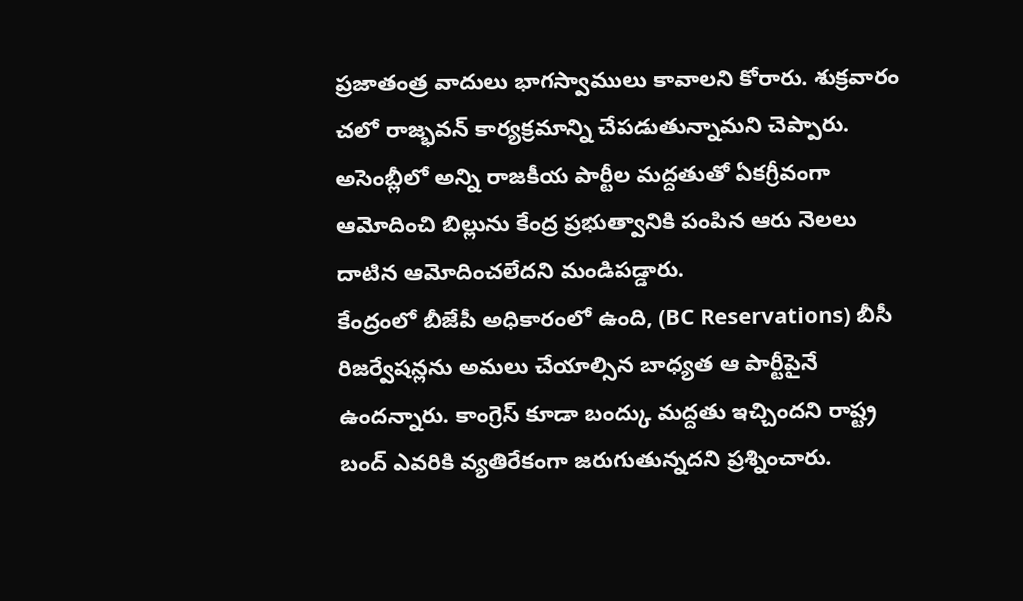ప్రజాతంత్ర వాదులు భాగస్వాములు కావాలని కోరారు. శుక్రవారం చలో రాజ్భవన్ కార్యక్రమాన్ని చేపడుతున్నామని చెప్పారు. అసెంబ్లీలో అన్ని రాజకీయ పార్టీల మద్దతుతో ఏకగ్రీవంగా ఆమోదించి బిల్లును కేంద్ర ప్రభుత్వానికి పంపిన ఆరు నెలలు దాటిన ఆమోదించలేదని మండిపడ్డారు.
కేంద్రంలో బీజేపీ అధికారంలో ఉంది, (BC Reservations) బీసీ రిజర్వేషన్లను అమలు చేయాల్సిన బాధ్యత ఆ పార్టీపైనే ఉందన్నారు. కాంగ్రెస్ కూడా బంద్కు మద్దతు ఇచ్చిందని రాష్ట్ర బంద్ ఎవరికి వ్యతిరేకంగా జరుగుతున్నదని ప్రశ్నించారు.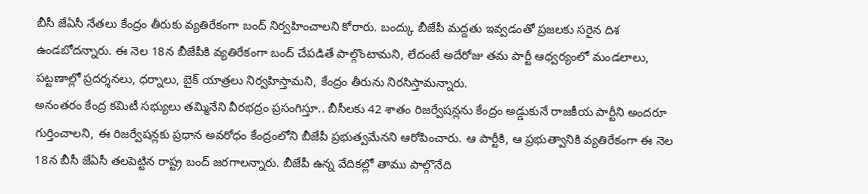బీసీ జేఏసీ నేతలు కేంద్రం తీరుకు వ్యతిరేకంగా బంద్ నిర్వహించాలని కోరారు. బంద్కు బీజేపీ మద్దతు ఇవ్వడంతో ప్రజలకు సరైన దిశ ఉండబోదన్నారు. ఈ నెల 18న బీజేపీకి వ్యతిరేకంగా బంద్ చేపడితే పాల్గొంటామని, లేదంటే అదేరోజు తమ పార్టీ ఆధ్వర్యంలో మండలాలు, పట్టణాల్లో ప్రదర్శనలు, ధర్నాలు, బైక్ యాత్రలు నిర్వహిస్తామని, కేంద్రం తీరును నిరసిస్తామన్నారు.
అనంతరం కేంద్ర కమిటీ సభ్యులు తమ్మినేని వీరభద్రం ప్రసంగిస్తూ.. బీసీలకు 42 శాతం రిజర్వేషన్లను కేంద్రం అడ్డుకునే రాజకీయ పార్టీని అందరూ గుర్తించాలని, ఈ రిజర్వేషన్లకు ప్రధాన అవరోధం కేంద్రంలోని బీజేపీ ప్రభుత్వమేనని ఆరోపించారు. ఆ పార్టీకి, ఆ ప్రభుత్వానికి వ్యతిరేకంగా ఈ నెల 18న బీసీ జేఏసీ తలపెట్టిన రాష్ట్ర బంద్ జరగాలన్నారు. బీజేపీ ఉన్న వేదికల్లో తాము పాల్గొనేది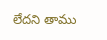లేదని తాము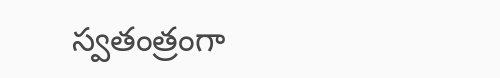స్వతంత్రంగా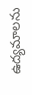ఉద్యమాలను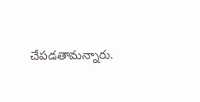చేపడతామన్నారు.